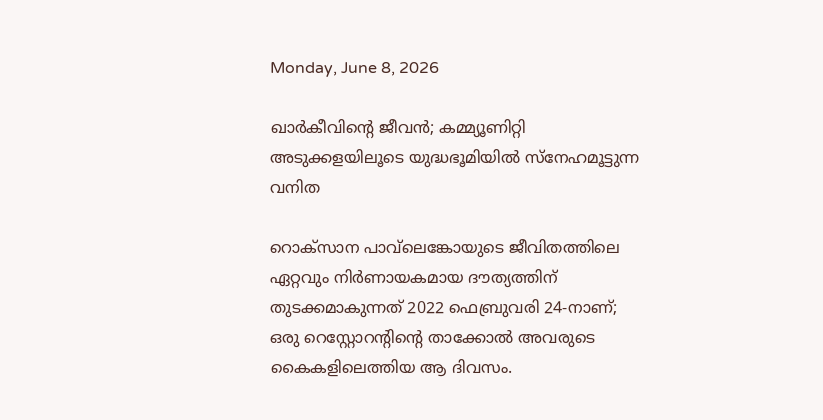Monday, June 8, 2026

ഖാർകീവിന്റെ ജീവൻ; കമ്മ്യൂണിറ്റി അടുക്കളയിലൂടെ യുദ്ധഭൂമിയിൽ സ്നേഹമൂട്ടുന്ന വനിത

റൊക്സാന പാവ്‌ലെങ്കോയുടെ ജീവിതത്തിലെ ഏറ്റവും നിർണായകമായ ദൗത്യത്തിന് തുടക്കമാകുന്നത് 2022 ഫെബ്രുവരി 24-നാണ്; ഒരു റെസ്റ്റോറന്റിന്റെ താക്കോൽ അവരുടെ കൈകളിലെത്തിയ ആ ദിവസം.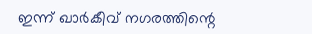ഇന്ന് ഖാർകീവ് നഗരത്തിന്റെ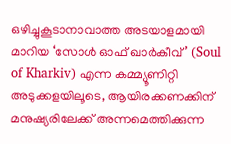ഒഴിച്ചുകൂടാനാവാത്ത അടയാളമായി മാറിയ ‘സോൾ ഓഫ് ഖാർകീവ്’ (Soul of Kharkiv) എന്ന കമ്മ്യൂണിറ്റി അടുക്കളയിലൂടെ, ആയിരക്കണക്കിന് മനുഷ്യരിലേക്ക് അന്നമെത്തിക്കുന്ന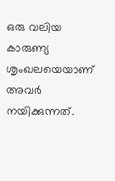ഒരു വലിയ കാരുണ്യ ശൃംഖലയെയാണ് അവർ നയിക്കുന്നത്.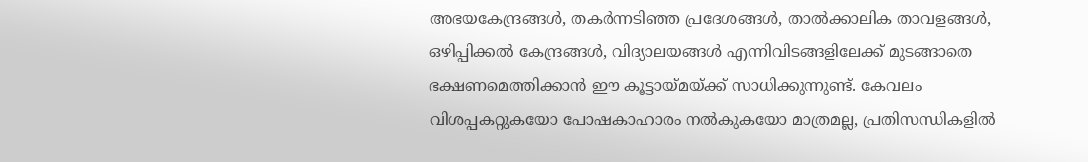അഭയകേന്ദ്രങ്ങൾ, തകർന്നടിഞ്ഞ പ്രദേശങ്ങൾ, താൽക്കാലിക താവളങ്ങൾ, ഒഴിപ്പിക്കൽ കേന്ദ്രങ്ങൾ, വിദ്യാലയങ്ങൾ എന്നിവിടങ്ങളിലേക്ക് മുടങ്ങാതെ ഭക്ഷണമെത്തിക്കാൻ ഈ കൂട്ടായ്മയ്ക്ക് സാധിക്കുന്നുണ്ട്. കേവലം വിശപ്പകറ്റുകയോ പോഷകാഹാരം നൽകുകയോ മാത്രമല്ല, പ്രതിസന്ധികളിൽ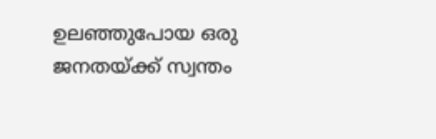ഉലഞ്ഞുപോയ ഒരു ജനതയ്ക്ക് സ്വന്തം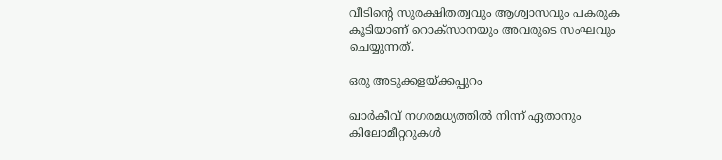വീടിന്റെ സുരക്ഷിതത്വവും ആശ്വാസവും പകരുക കൂടിയാണ് റൊക്സാനയും അവരുടെ സംഘവും ചെയ്യുന്നത്.

ഒരു അടുക്കളയ്ക്കപ്പുറം

ഖാർകീവ് നഗരമധ്യത്തിൽ നിന്ന് ഏതാനും കിലോമീറ്ററുകൾ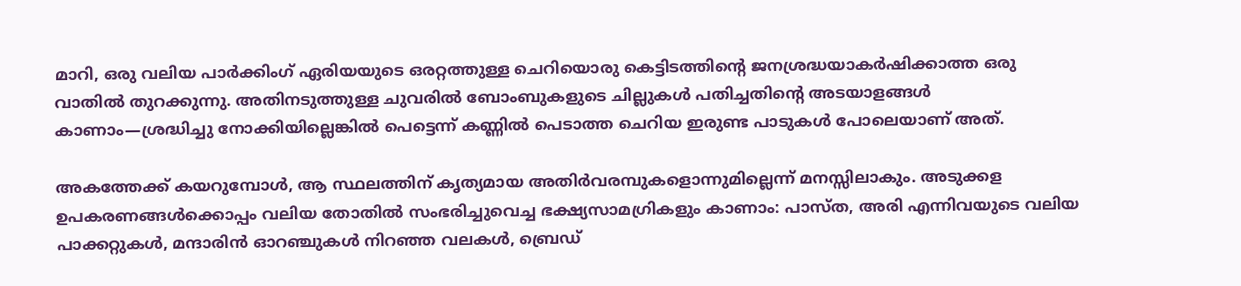മാറി, ഒരു വലിയ പാർക്കിംഗ് ഏരിയയുടെ ഒരറ്റത്തുള്ള ചെറിയൊരു കെട്ടിടത്തിന്റെ ജനശ്രദ്ധയാകർഷിക്കാത്ത ഒരു വാതിൽ തുറക്കുന്നു. അതിനടുത്തുള്ള ചുവരിൽ ബോംബുകളുടെ ചില്ലുകൾ പതിച്ചതിന്റെ അടയാളങ്ങൾ കാണാം—ശ്രദ്ധിച്ചു നോക്കിയില്ലെങ്കിൽ പെട്ടെന്ന് കണ്ണിൽ പെടാത്ത ചെറിയ ഇരുണ്ട പാടുകൾ പോലെയാണ് അത്.

അകത്തേക്ക് കയറുമ്പോൾ, ആ സ്ഥലത്തിന് കൃത്യമായ അതിർവരമ്പുകളൊന്നുമില്ലെന്ന് മനസ്സിലാകും. അടുക്കള ഉപകരണങ്ങൾക്കൊപ്പം വലിയ തോതിൽ സംഭരിച്ചുവെച്ച ഭക്ഷ്യസാമഗ്രികളും കാണാം: പാസ്ത, അരി എന്നിവയുടെ വലിയ പാക്കറ്റുകൾ, മന്ദാരിൻ ഓറഞ്ചുകൾ നിറഞ്ഞ വലകൾ, ബ്രെഡ്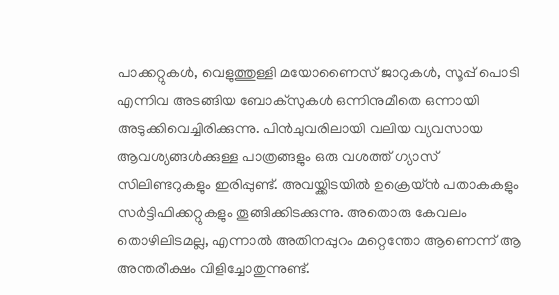പാക്കറ്റുകൾ, വെളുത്തുള്ളി മയോണൈസ് ജാറുകൾ, സൂപ്പ് പൊടി എന്നിവ അടങ്ങിയ ബോക്സുകൾ ഒന്നിനുമീതെ ഒന്നായി അടുക്കിവെച്ചിരിക്കുന്നു. പിൻചുവരിലായി വലിയ വ്യവസായ ആവശ്യങ്ങൾക്കുള്ള പാത്രങ്ങളും ഒരു വശത്ത് ഗ്യാസ് സിലിണ്ടറുകളും ഇരിപ്പുണ്ട്. അവയ്ക്കിടയിൽ ഉക്രെയ്ൻ പതാകകളും സർട്ടിഫിക്കറ്റുകളും തൂങ്ങിക്കിടക്കുന്നു. അതൊരു കേവലം തൊഴിലിടമല്ല, എന്നാൽ അതിനപ്പുറം മറ്റെന്തോ ആണെന്ന് ആ അന്തരീക്ഷം വിളിച്ചോതുന്നുണ്ട്.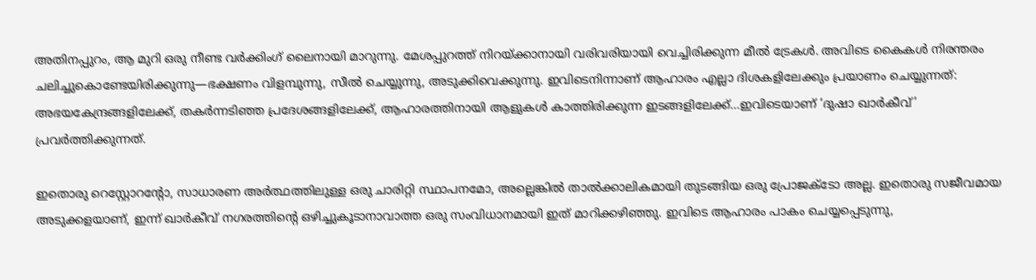അതിനപ്പുറം, ആ മുറി ഒരു നീണ്ട വർക്കിംഗ് ലൈനായി മാറുന്നു. മേശപ്പുറത്ത് നിറയ്ക്കാനായി വരിവരിയായി വെച്ചിരിക്കുന്ന മീൽ ട്രേകൾ. അവിടെ കൈകൾ നിരന്തരം ചലിച്ചുകൊണ്ടേയിരിക്കുന്നു—ഭക്ഷണം വിളമ്പുന്നു, സീൽ ചെയ്യുന്നു, അടുക്കിവെക്കുന്നു. ഇവിടെനിന്നാണ് ആഹാരം എല്ലാ ദിശകളിലേക്കും പ്രയാണം ചെയ്യുന്നത്: അഭയകേന്ദ്രങ്ങളിലേക്ക്, തകർന്നടിഞ്ഞ പ്രദേശങ്ങളിലേക്ക്, ആഹാരത്തിനായി ആളുകൾ കാത്തിരിക്കുന്ന ഇടങ്ങളിലേക്ക്…ഇവിടെയാണ് ‘ദുഷാ ഖാർകീവ്’ പ്രവർത്തിക്കുന്നത്.

ഇതൊരു റെസ്റ്റോറന്റോ, സാധാരണ അർത്ഥത്തിലുള്ള ഒരു ചാരിറ്റി സ്ഥാപനമോ, അല്ലെങ്കിൽ താൽക്കാലികമായി തുടങ്ങിയ ഒരു പ്രോജക്ടോ അല്ല. ഇതൊരു സജീവമായ അടുക്കളയാണ്, ഇന്ന് ഖാർകീവ് നഗരത്തിന്റെ ഒഴിച്ചുകൂടാനാവാത്ത ഒരു സംവിധാനമായി ഇത് മാറിക്കഴിഞ്ഞു. ഇവിടെ ആഹാരം പാകം ചെയ്യപ്പെടുന്നു,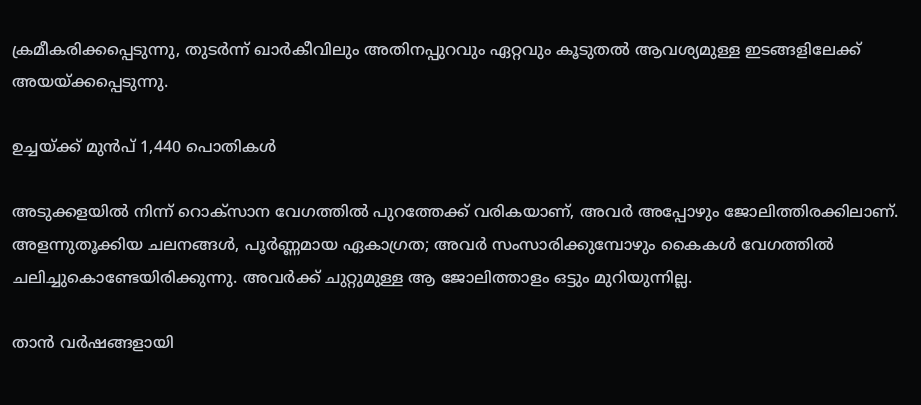ക്രമീകരിക്കപ്പെടുന്നു, തുടർന്ന് ഖാർകീവിലും അതിനപ്പുറവും ഏറ്റവും കൂടുതൽ ആവശ്യമുള്ള ഇടങ്ങളിലേക്ക് അയയ്ക്കപ്പെടുന്നു.

ഉച്ചയ്ക്ക് മുൻപ് 1,440 പൊതികൾ

അടുക്കളയിൽ നിന്ന് റൊക്സാന വേഗത്തിൽ പുറത്തേക്ക് വരികയാണ്, അവർ അപ്പോഴും ജോലിത്തിരക്കിലാണ്. അളന്നുതൂക്കിയ ചലനങ്ങൾ, പൂർണ്ണമായ ഏകാഗ്രത; അവർ സംസാരിക്കുമ്പോഴും കൈകൾ വേഗത്തിൽ ചലിച്ചുകൊണ്ടേയിരിക്കുന്നു. അവർക്ക് ചുറ്റുമുള്ള ആ ജോലിത്താളം ഒട്ടും മുറിയുന്നില്ല.

താൻ വർഷങ്ങളായി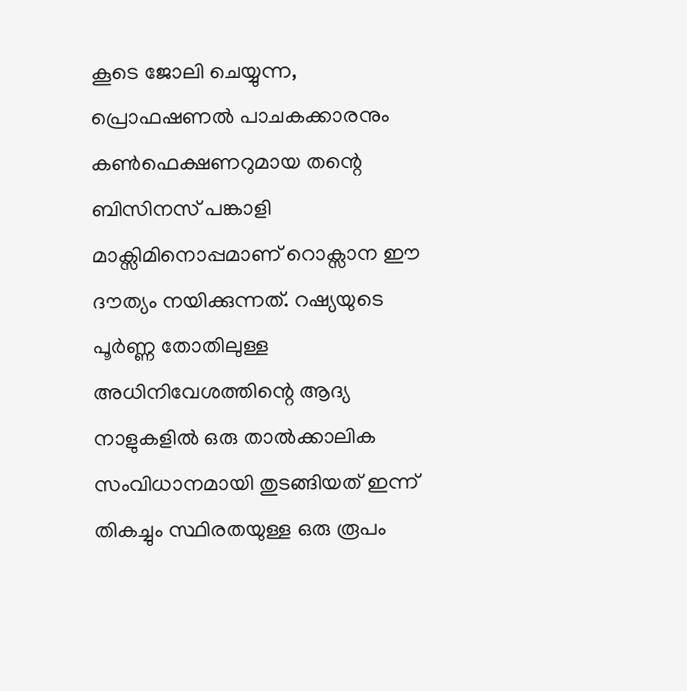കൂടെ ജോലി ചെയ്യുന്ന, പ്രൊഫഷണൽ പാചകക്കാരനും കൺഫെക്ഷണറുമായ തന്റെ ബിസിനസ് പങ്കാളി മാക്സിമിനൊപ്പമാണ് റൊക്സാന ഈ ദൗത്യം നയിക്കുന്നത്. റഷ്യയുടെ പൂർണ്ണ തോതിലുള്ള അധിനിവേശത്തിന്റെ ആദ്യ നാളുകളിൽ ഒരു താൽക്കാലിക സംവിധാനമായി തുടങ്ങിയത് ഇന്ന് തികച്ചും സ്ഥിരതയുള്ള ഒരു രൂപം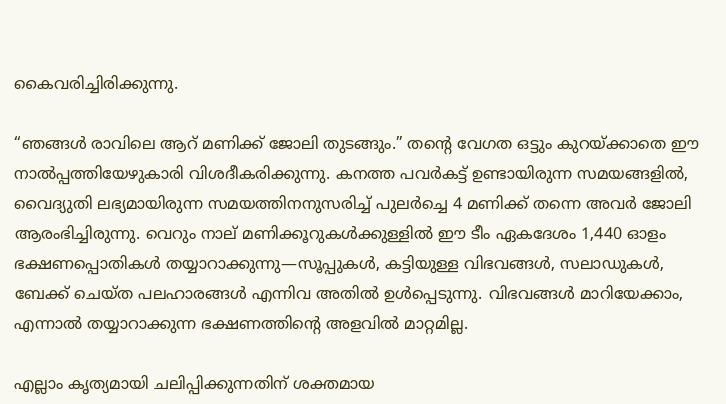കൈവരിച്ചിരിക്കുന്നു.

“ഞങ്ങൾ രാവിലെ ആറ് മണിക്ക് ജോലി തുടങ്ങും.” തന്റെ വേഗത ഒട്ടും കുറയ്ക്കാതെ ഈ നാൽപ്പത്തിയേഴുകാരി വിശദീകരിക്കുന്നു. കനത്ത പവർകട്ട് ഉണ്ടായിരുന്ന സമയങ്ങളിൽ, വൈദ്യുതി ലഭ്യമായിരുന്ന സമയത്തിനനുസരിച്ച് പുലർച്ചെ 4 മണിക്ക് തന്നെ അവർ ജോലി ആരംഭിച്ചിരുന്നു. വെറും നാല് മണിക്കൂറുകൾക്കുള്ളിൽ ഈ ടീം ഏകദേശം 1,440 ഓളം ഭക്ഷണപ്പൊതികൾ തയ്യാറാക്കുന്നു—സൂപ്പുകൾ, കട്ടിയുള്ള വിഭവങ്ങൾ, സലാഡുകൾ, ബേക്ക് ചെയ്ത പലഹാരങ്ങൾ എന്നിവ അതിൽ ഉൾപ്പെടുന്നു. വിഭവങ്ങൾ മാറിയേക്കാം, എന്നാൽ തയ്യാറാക്കുന്ന ഭക്ഷണത്തിന്റെ അളവിൽ മാറ്റമില്ല.

എല്ലാം കൃത്യമായി ചലിപ്പിക്കുന്നതിന് ശക്തമായ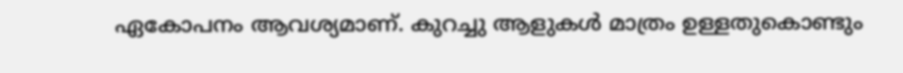ഏകോപനം ആവശ്യമാണ്. കുറച്ചു ആളുകൾ മാത്രം ഉള്ളതുകൊണ്ടും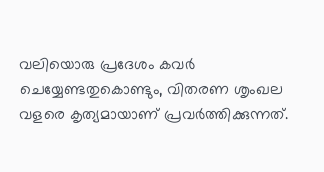വലിയൊരു പ്രദേശം കവർ ചെയ്യേണ്ടതുകൊണ്ടും, വിതരണ ശൃംഖല വളരെ കൃത്യമായാണ് പ്രവർത്തിക്കുന്നത്.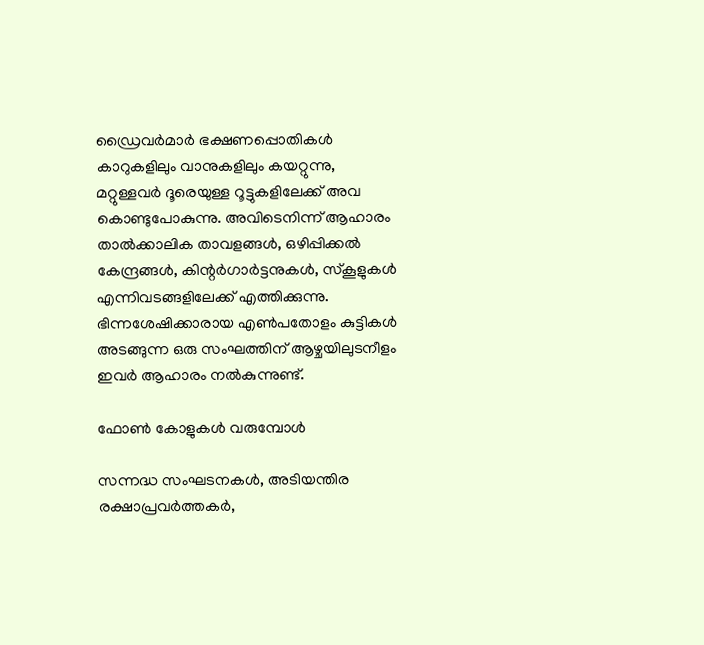ഡ്രൈവർമാർ ഭക്ഷണപ്പൊതികൾ കാറുകളിലും വാനുകളിലും കയറ്റുന്നു, മറ്റുള്ളവർ ദൂരെയുള്ള റൂട്ടുകളിലേക്ക് അവ കൊണ്ടുപോകുന്നു. അവിടെനിന്ന് ആഹാരം താൽക്കാലിക താവളങ്ങൾ, ഒഴിപ്പിക്കൽ കേന്ദ്രങ്ങൾ, കിന്റർഗാർട്ടനുകൾ, സ്കൂളുകൾ എന്നിവടങ്ങളിലേക്ക് എത്തിക്കുന്നു. ഭിന്നശേഷിക്കാരായ എൺപതോളം കുട്ടികൾ അടങ്ങുന്ന ഒരു സംഘത്തിന് ആഴ്ചയിലുടനീളം ഇവർ ആഹാരം നൽകുന്നുണ്ട്.

ഫോൺ കോളുകൾ വരുമ്പോൾ

സന്നദ്ധ സംഘടനകൾ, അടിയന്തിര രക്ഷാപ്രവർത്തകർ,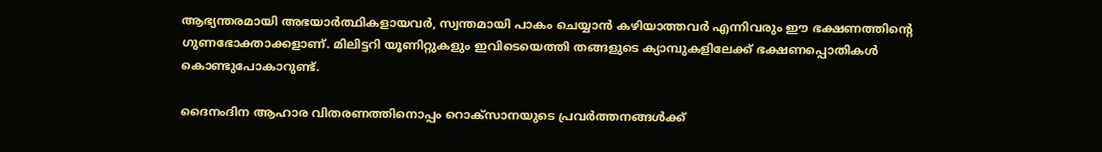ആഭ്യന്തരമായി അഭയാർത്ഥികളായവർ, സ്വന്തമായി പാകം ചെയ്യാൻ കഴിയാത്തവർ എന്നിവരും ഈ ഭക്ഷണത്തിന്റെ ഗുണഭോക്താക്കളാണ്. മിലിട്ടറി യൂണിറ്റുകളും ഇവിടെയെത്തി തങ്ങളുടെ ക്യാമ്പുകളിലേക്ക് ഭക്ഷണപ്പൊതികൾ കൊണ്ടുപോകാറുണ്ട്.

ദൈനംദിന ആഹാര വിതരണത്തിനൊപ്പം റൊക്സാനയുടെ പ്രവർത്തനങ്ങൾക്ക്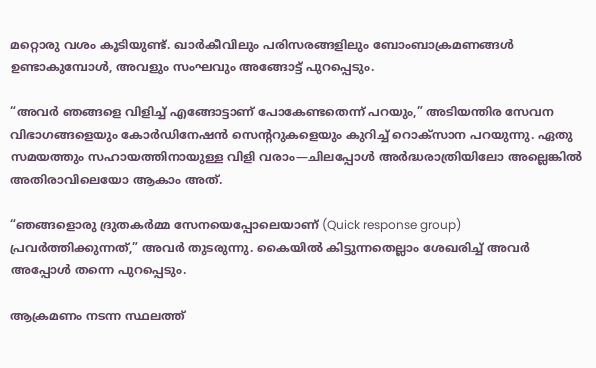മറ്റൊരു വശം കൂടിയുണ്ട്. ഖാർകീവിലും പരിസരങ്ങളിലും ബോംബാക്രമണങ്ങൾ ഉണ്ടാകുമ്പോൾ, അവളും സംഘവും അങ്ങോട്ട് പുറപ്പെടും.

“അവർ ഞങ്ങളെ വിളിച്ച് എങ്ങോട്ടാണ് പോകേണ്ടതെന്ന് പറയും,” അടിയന്തിര സേവന വിഭാഗങ്ങളെയും കോർഡിനേഷൻ സെന്ററുകളെയും കുറിച്ച് റൊക്സാന പറയുന്നു. ഏതു സമയത്തും സഹായത്തിനായുള്ള വിളി വരാം—ചിലപ്പോൾ അർദ്ധരാത്രിയിലോ അല്ലെങ്കിൽ അതിരാവിലെയോ ആകാം അത്.

“ഞങ്ങളൊരു ദ്രുതകർമ്മ സേനയെപ്പോലെയാണ് (Quick response group) പ്രവർത്തിക്കുന്നത്,” അവർ തുടരുന്നു. കൈയിൽ കിട്ടുന്നതെല്ലാം ശേഖരിച്ച് അവർ അപ്പോൾ തന്നെ പുറപ്പെടും.

ആക്രമണം നടന്ന സ്ഥലത്ത്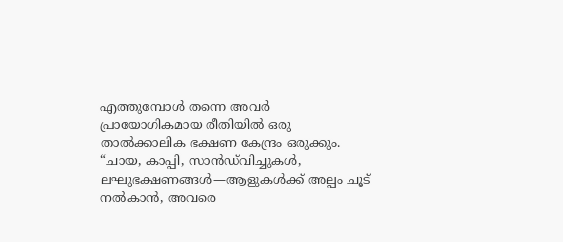എത്തുമ്പോൾ തന്നെ അവർ പ്രായോഗികമായ രീതിയിൽ ഒരു താൽക്കാലിക ഭക്ഷണ കേന്ദ്രം ഒരുക്കും. “ചായ, കാപ്പി, സാൻഡ്‌വിച്ചുകൾ, ലഘുഭക്ഷണങ്ങൾ—ആളുകൾക്ക് അല്പം ചൂട് നൽകാൻ, അവരെ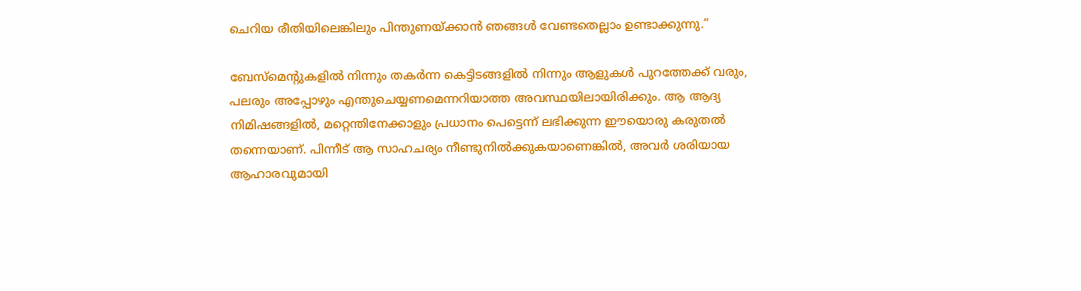ചെറിയ രീതിയിലെങ്കിലും പിന്തുണയ്ക്കാൻ ഞങ്ങൾ വേണ്ടതെല്ലാം ഉണ്ടാക്കുന്നു.”

ബേസ്‌മെന്റുകളിൽ നിന്നും തകർന്ന കെട്ടിടങ്ങളിൽ നിന്നും ആളുകൾ പുറത്തേക്ക് വരും, പലരും അപ്പോഴും എന്തുചെയ്യണമെന്നറിയാത്ത അവസ്ഥയിലായിരിക്കും. ആ ആദ്യ നിമിഷങ്ങളിൽ, മറ്റെന്തിനേക്കാളും പ്രധാനം പെട്ടെന്ന് ലഭിക്കുന്ന ഈയൊരു കരുതൽ തന്നെയാണ്. പിന്നീട് ആ സാഹചര്യം നീണ്ടുനിൽക്കുകയാണെങ്കിൽ, അവർ ശരിയായ ആഹാരവുമായി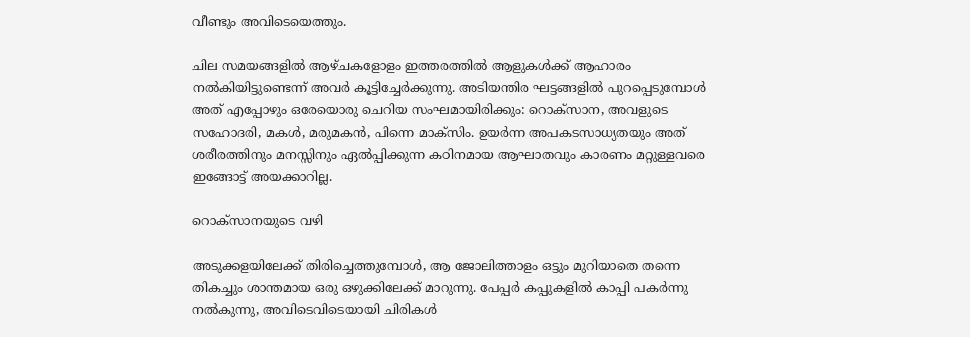വീണ്ടും അവിടെയെത്തും.

ചില സമയങ്ങളിൽ ആഴ്ചകളോളം ഇത്തരത്തിൽ ആളുകൾക്ക് ആഹാരം നൽകിയിട്ടുണ്ടെന്ന് അവർ കൂട്ടിച്ചേർക്കുന്നു. അടിയന്തിര ഘട്ടങ്ങളിൽ പുറപ്പെടുമ്പോൾ അത് എപ്പോഴും ഒരേയൊരു ചെറിയ സംഘമായിരിക്കും: റൊക്സാന, അവളുടെ സഹോദരി, മകൾ, മരുമകൻ, പിന്നെ മാക്സിം. ഉയർന്ന അപകടസാധ്യതയും അത് ശരീരത്തിനും മനസ്സിനും ഏൽപ്പിക്കുന്ന കഠിനമായ ആഘാതവും കാരണം മറ്റുള്ളവരെ ഇങ്ങോട്ട് അയക്കാറില്ല.

റൊക്സാനയുടെ വഴി

അടുക്കളയിലേക്ക് തിരിച്ചെത്തുമ്പോൾ, ആ ജോലിത്താളം ഒട്ടും മുറിയാതെ തന്നെ തികച്ചും ശാന്തമായ ഒരു ഒഴുക്കിലേക്ക് മാറുന്നു. പേപ്പർ കപ്പുകളിൽ കാപ്പി പകർന്നു നൽകുന്നു, അവിടെവിടെയായി ചിരികൾ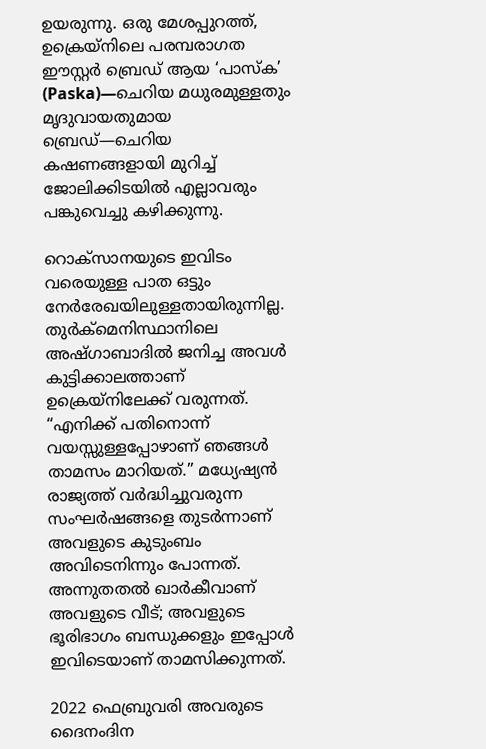ഉയരുന്നു. ഒരു മേശപ്പുറത്ത്, ഉക്രെയ്നിലെ പരമ്പരാഗത ഈസ്റ്റർ ബ്രെഡ് ആയ ‘പാസ്ക’ (Paska)—ചെറിയ മധുരമുള്ളതും മൃദുവായതുമായ ബ്രെഡ്—ചെറിയ കഷണങ്ങളായി മുറിച്ച് ജോലിക്കിടയിൽ എല്ലാവരും പങ്കുവെച്ചു കഴിക്കുന്നു.

റൊക്സാനയുടെ ഇവിടം വരെയുള്ള പാത ഒട്ടും നേർരേഖയിലുള്ളതായിരുന്നില്ല. തുർക്മെനിസ്ഥാനിലെ അഷ്ഗാബാദിൽ ജനിച്ച അവൾ കുട്ടിക്കാലത്താണ് ഉക്രെയ്നിലേക്ക് വരുന്നത്. “എനിക്ക് പതിനൊന്ന് വയസ്സുള്ളപ്പോഴാണ് ഞങ്ങൾ താമസം മാറിയത്.” മധ്യേഷ്യൻ രാജ്യത്ത് വർദ്ധിച്ചുവരുന്ന സംഘർഷങ്ങളെ തുടർന്നാണ് അവളുടെ കുടുംബം അവിടെനിന്നും പോന്നത്. അന്നുതതൽ ഖാർകീവാണ് അവളുടെ വീട്; അവളുടെ ഭൂരിഭാഗം ബന്ധുക്കളും ഇപ്പോൾ ഇവിടെയാണ് താമസിക്കുന്നത്.

2022 ഫെബ്രുവരി അവരുടെ ദൈനംദിന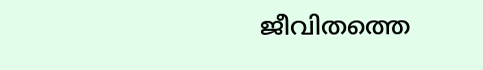ജീവിതത്തെ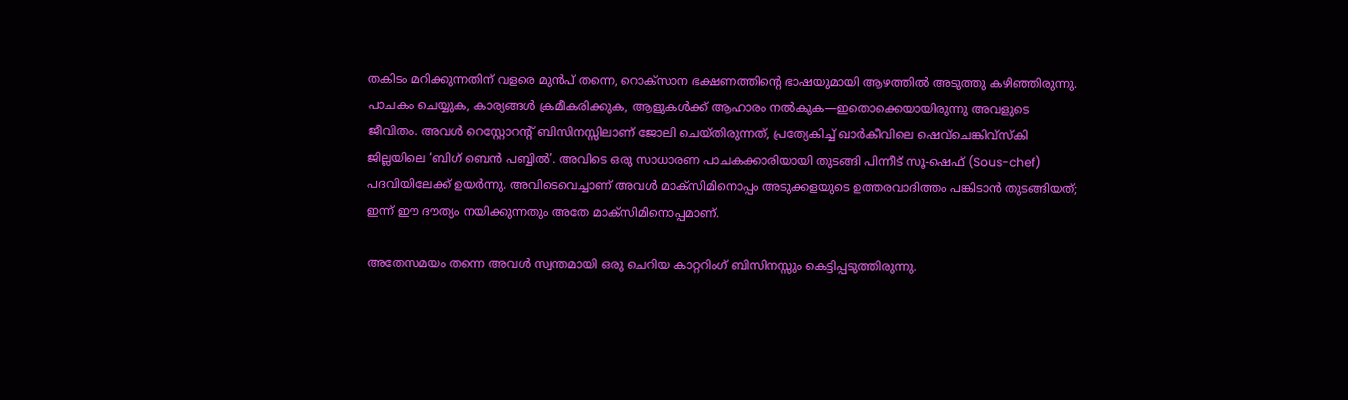തകിടം മറിക്കുന്നതിന് വളരെ മുൻപ് തന്നെ, റൊക്സാന ഭക്ഷണത്തിന്റെ ഭാഷയുമായി ആഴത്തിൽ അടുത്തു കഴിഞ്ഞിരുന്നു. പാചകം ചെയ്യുക, കാര്യങ്ങൾ ക്രമീകരിക്കുക, ആളുകൾക്ക് ആഹാരം നൽകുക—ഇതൊക്കെയായിരുന്നു അവളുടെ ജീവിതം. അവൾ റെസ്റ്റോറന്റ് ബിസിനസ്സിലാണ് ജോലി ചെയ്തിരുന്നത്, പ്രത്യേകിച്ച് ഖാർകീവിലെ ഷെവ്ചെങ്കിവ്സ്കി ജില്ലയിലെ ‘ബിഗ് ബെൻ പബ്ബിൽ’. അവിടെ ഒരു സാധാരണ പാചകക്കാരിയായി തുടങ്ങി പിന്നീട് സൂ-ഷെഫ് (Sous-chef) പദവിയിലേക്ക് ഉയർന്നു. അവിടെവെച്ചാണ് അവൾ മാക്സിമിനൊപ്പം അടുക്കളയുടെ ഉത്തരവാദിത്തം പങ്കിടാൻ തുടങ്ങിയത്; ഇന്ന് ഈ ദൗത്യം നയിക്കുന്നതും അതേ മാക്സിമിനൊപ്പമാണ്.

അതേസമയം തന്നെ അവൾ സ്വന്തമായി ഒരു ചെറിയ കാറ്ററിംഗ് ബിസിനസ്സും കെട്ടിപ്പടുത്തിരുന്നു.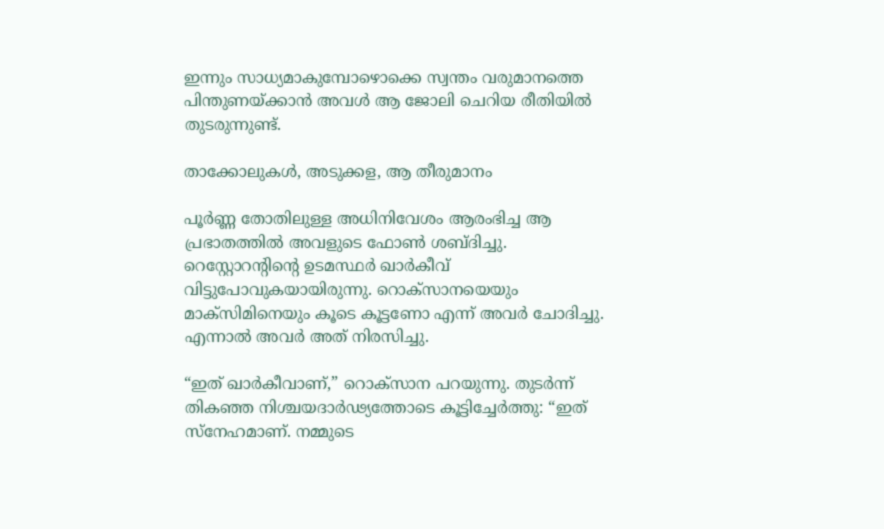ഇന്നും സാധ്യമാകുമ്പോഴൊക്കെ സ്വന്തം വരുമാനത്തെ പിന്തുണയ്ക്കാൻ അവൾ ആ ജോലി ചെറിയ രീതിയിൽ തുടരുന്നുണ്ട്.

താക്കോലുകൾ, അടുക്കള, ആ തീരുമാനം

പൂർണ്ണ തോതിലുള്ള അധിനിവേശം ആരംഭിച്ച ആ പ്രഭാതത്തിൽ അവളുടെ ഫോൺ ശബ്ദിച്ചു. റെസ്റ്റോറന്റിന്റെ ഉടമസ്ഥർ ഖാർകീവ് വിട്ടുപോവുകയായിരുന്നു. റൊക്സാനയെയും മാക്സിമിനെയും കൂടെ കൂട്ടണോ എന്ന് അവർ ചോദിച്ചു. എന്നാൽ അവർ അത് നിരസിച്ചു.

“ഇത് ഖാർകീവാണ്,” റൊക്സാന പറയുന്നു. തുടർന്ന് തികഞ്ഞ നിശ്ചയദാർഢ്യത്തോടെ കൂട്ടിച്ചേർത്തു: “ഇത് സ്നേഹമാണ്. നമ്മുടെ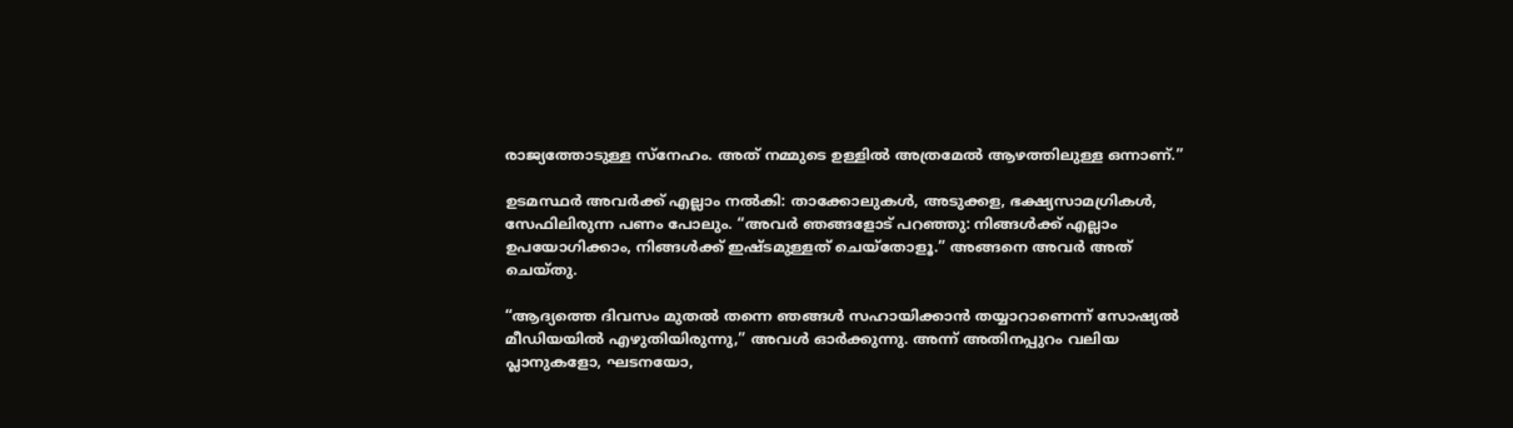രാജ്യത്തോടുള്ള സ്നേഹം. അത് നമ്മുടെ ഉള്ളിൽ അത്രമേൽ ആഴത്തിലുള്ള ഒന്നാണ്.”

ഉടമസ്ഥർ അവർക്ക് എല്ലാം നൽകി: താക്കോലുകൾ, അടുക്കള, ഭക്ഷ്യസാമഗ്രികൾ, സേഫിലിരുന്ന പണം പോലും. “അവർ ഞങ്ങളോട് പറഞ്ഞു: നിങ്ങൾക്ക് എല്ലാം ഉപയോഗിക്കാം, നിങ്ങൾക്ക് ഇഷ്ടമുള്ളത് ചെയ്തോളൂ.” അങ്ങനെ അവർ അത് ചെയ്തു.

“ആദ്യത്തെ ദിവസം മുതൽ തന്നെ ഞങ്ങൾ സഹായിക്കാൻ തയ്യാറാണെന്ന് സോഷ്യൽ മീഡിയയിൽ എഴുതിയിരുന്നു,” അവൾ ഓർക്കുന്നു. അന്ന് അതിനപ്പുറം വലിയ പ്ലാനുകളോ, ഘടനയോ,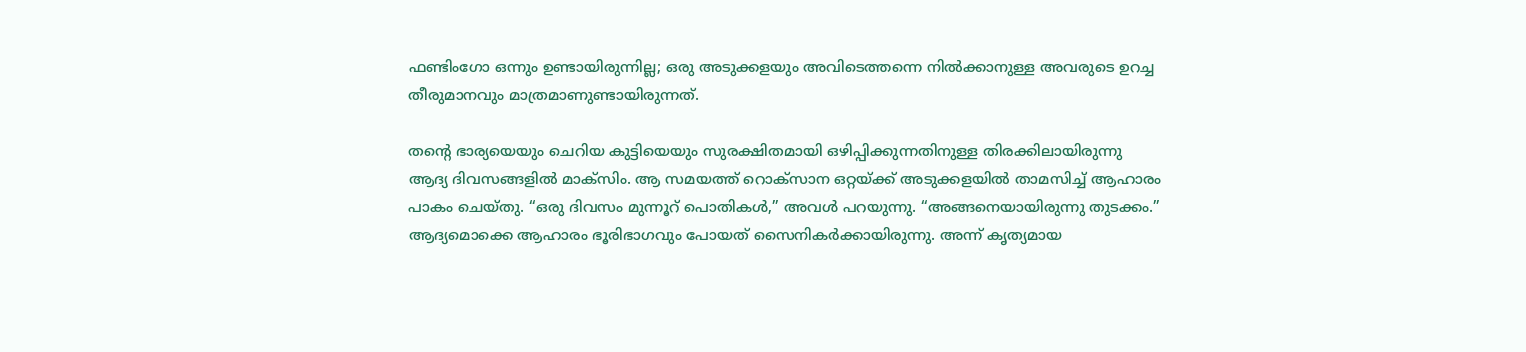ഫണ്ടിംഗോ ഒന്നും ഉണ്ടായിരുന്നില്ല; ഒരു അടുക്കളയും അവിടെത്തന്നെ നിൽക്കാനുള്ള അവരുടെ ഉറച്ച തീരുമാനവും മാത്രമാണുണ്ടായിരുന്നത്.

തന്റെ ഭാര്യയെയും ചെറിയ കുട്ടിയെയും സുരക്ഷിതമായി ഒഴിപ്പിക്കുന്നതിനുള്ള തിരക്കിലായിരുന്നു ആദ്യ ദിവസങ്ങളിൽ മാക്സിം. ആ സമയത്ത് റൊക്സാന ഒറ്റയ്ക്ക് അടുക്കളയിൽ താമസിച്ച് ആഹാരം പാകം ചെയ്തു. “ഒരു ദിവസം മുന്നൂറ് പൊതികൾ,” അവൾ പറയുന്നു. “അങ്ങനെയായിരുന്നു തുടക്കം.” ആദ്യമൊക്കെ ആഹാരം ഭൂരിഭാഗവും പോയത് സൈനികർക്കായിരുന്നു. അന്ന് കൃത്യമായ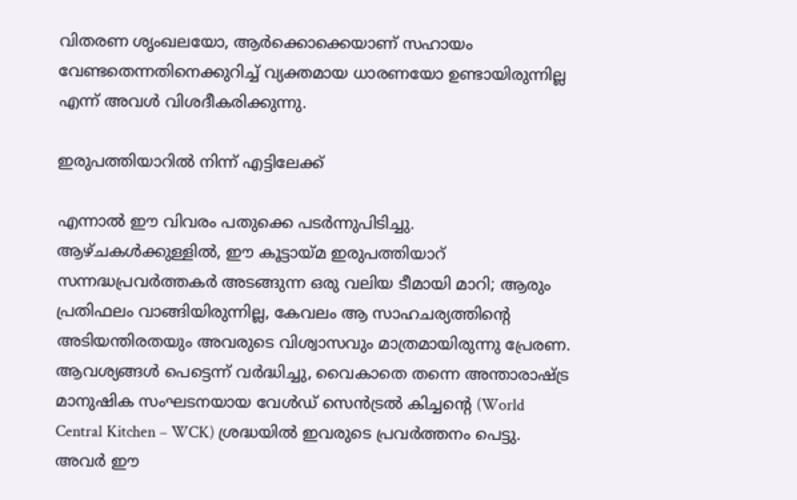വിതരണ ശൃംഖലയോ, ആർക്കൊക്കെയാണ് സഹായം വേണ്ടതെന്നതിനെക്കുറിച്ച് വ്യക്തമായ ധാരണയോ ഉണ്ടായിരുന്നില്ല എന്ന് അവൾ വിശദീകരിക്കുന്നു.

ഇരുപത്തിയാറിൽ നിന്ന് എട്ടിലേക്ക്

എന്നാൽ ഈ വിവരം പതുക്കെ പടർന്നുപിടിച്ചു. ആഴ്ചകൾക്കുള്ളിൽ, ഈ കൂട്ടായ്മ ഇരുപത്തിയാറ് സന്നദ്ധപ്രവർത്തകർ അടങ്ങുന്ന ഒരു വലിയ ടീമായി മാറി; ആരും പ്രതിഫലം വാങ്ങിയിരുന്നില്ല, കേവലം ആ സാഹചര്യത്തിന്റെ അടിയന്തിരതയും അവരുടെ വിശ്വാസവും മാത്രമായിരുന്നു പ്രേരണ. ആവശ്യങ്ങൾ പെട്ടെന്ന് വർദ്ധിച്ചു, വൈകാതെ തന്നെ അന്താരാഷ്ട്ര മാനുഷിക സംഘടനയായ വേൾഡ് സെൻട്രൽ കിച്ചന്റെ (World Central Kitchen – WCK) ശ്രദ്ധയിൽ ഇവരുടെ പ്രവർത്തനം പെട്ടു. അവർ ഈ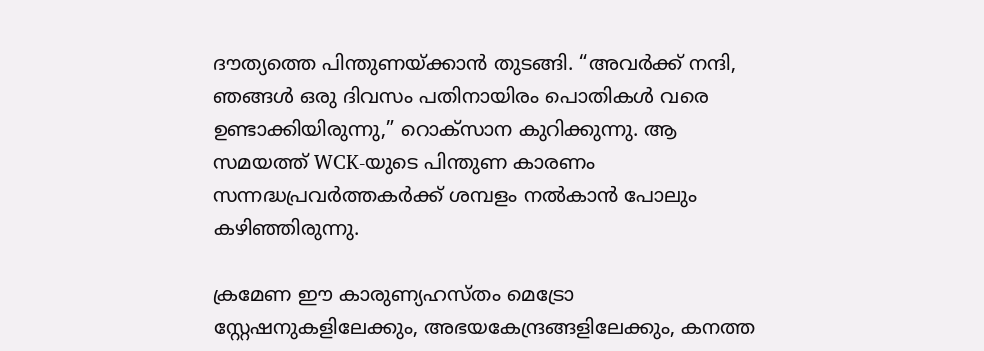ദൗത്യത്തെ പിന്തുണയ്ക്കാൻ തുടങ്ങി. “അവർക്ക് നന്ദി, ഞങ്ങൾ ഒരു ദിവസം പതിനായിരം പൊതികൾ വരെ ഉണ്ടാക്കിയിരുന്നു,” റൊക്സാന കുറിക്കുന്നു. ആ സമയത്ത് WCK-യുടെ പിന്തുണ കാരണം സന്നദ്ധപ്രവർത്തകർക്ക് ശമ്പളം നൽകാൻ പോലും കഴിഞ്ഞിരുന്നു.

ക്രമേണ ഈ കാരുണ്യഹസ്തം മെട്രോ സ്റ്റേഷനുകളിലേക്കും, അഭയകേന്ദ്രങ്ങളിലേക്കും, കനത്ത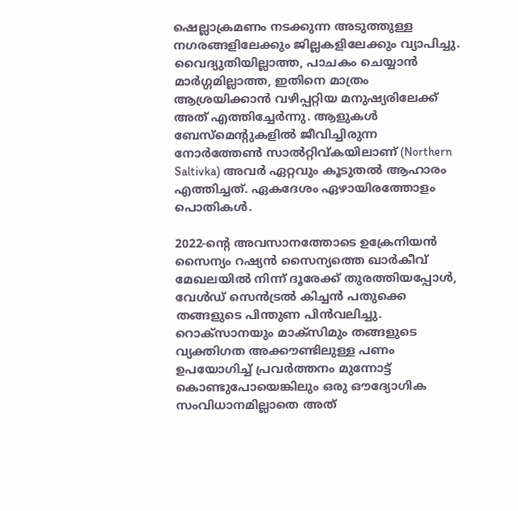ഷെല്ലാക്രമണം നടക്കുന്ന അടുത്തുള്ള നഗരങ്ങളിലേക്കും ജില്ലകളിലേക്കും വ്യാപിച്ചു. വൈദ്യുതിയില്ലാത്ത, പാചകം ചെയ്യാൻ മാർഗ്ഗമില്ലാത്ത, ഇതിനെ മാത്രം ആശ്രയിക്കാൻ വഴിപ്പറ്റിയ മനുഷ്യരിലേക്ക് അത് എത്തിച്ചേർന്നു. ആളുകൾ ബേസ്‌മെന്റുകളിൽ ജീവിച്ചിരുന്ന നോർത്തേൺ സാൽറ്റിവ്കയിലാണ് (Northern Saltivka) അവർ ഏറ്റവും കൂടുതൽ ആഹാരം എത്തിച്ചത്. ഏകദേശം ഏഴായിരത്തോളം പൊതികൾ.

2022-ന്റെ അവസാനത്തോടെ ഉക്രേനിയൻ സൈന്യം റഷ്യൻ സൈന്യത്തെ ഖാർകീവ് മേഖലയിൽ നിന്ന് ദൂരേക്ക് തുരത്തിയപ്പോൾ, വേൾഡ് സെൻട്രൽ കിച്ചൻ പതുക്കെ തങ്ങളുടെ പിന്തുണ പിൻവലിച്ചു. റൊക്സാനയും മാക്സിമും തങ്ങളുടെ വ്യക്തിഗത അക്കൗണ്ടിലുള്ള പണം ഉപയോഗിച്ച് പ്രവർത്തനം മുന്നോട്ട് കൊണ്ടുപോയെങ്കിലും ഒരു ഔദ്യോഗിക സംവിധാനമില്ലാതെ അത്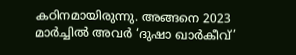കഠിനമായിരുന്നു. അങ്ങനെ 2023 മാർച്ചിൽ അവർ ‘ദുഷാ ഖാർകീവ്’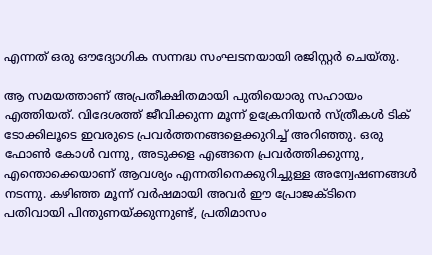എന്നത് ഒരു ഔദ്യോഗിക സന്നദ്ധ സംഘടനയായി രജിസ്റ്റർ ചെയ്തു.

ആ സമയത്താണ് അപ്രതീക്ഷിതമായി പുതിയൊരു സഹായം എത്തിയത്. വിദേശത്ത് ജീവിക്കുന്ന മൂന്ന് ഉക്രേനിയൻ സ്ത്രീകൾ ടിക് ടോക്കിലൂടെ ഇവരുടെ പ്രവർത്തനങ്ങളെക്കുറിച്ച് അറിഞ്ഞു. ഒരു ഫോൺ കോൾ വന്നു, അടുക്കള എങ്ങനെ പ്രവർത്തിക്കുന്നു, എന്തൊക്കെയാണ് ആവശ്യം എന്നതിനെക്കുറിച്ചുള്ള അന്വേഷണങ്ങൾ നടന്നു. കഴിഞ്ഞ മൂന്ന് വർഷമായി അവർ ഈ പ്രോജക്ടിനെ പതിവായി പിന്തുണയ്ക്കുന്നുണ്ട്, പ്രതിമാസം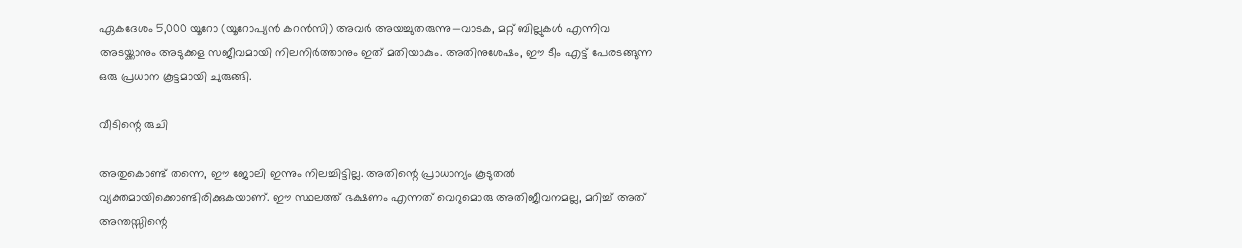ഏകദേശം 5,000 യൂറോ (യൂറോപ്യൻ കറൻസി) അവർ അയച്ചുതരുന്നു—വാടക, മറ്റ് ബില്ലുകൾ എന്നിവ അടയ്ക്കാനും അടുക്കള സജീവമായി നിലനിർത്താനും ഇത് മതിയാകും. അതിനുശേഷം, ഈ ടീം എട്ട് പേരടങ്ങുന്ന ഒരു പ്രധാന കൂട്ടമായി ചുരുങ്ങി.

വീടിന്റെ രുചി

അതുകൊണ്ട് തന്നെ, ഈ ജോലി ഇന്നും നിലച്ചിട്ടില്ല. അതിന്റെ പ്രാധാന്യം കൂടുതൽ വ്യക്തമായിക്കൊണ്ടിരിക്കുകയാണ്. ഈ സ്ഥലത്ത് ഭക്ഷണം എന്നത് വെറുമൊരു അതിജീവനമല്ല, മറിച്ച് അത് അന്തസ്സിന്റെ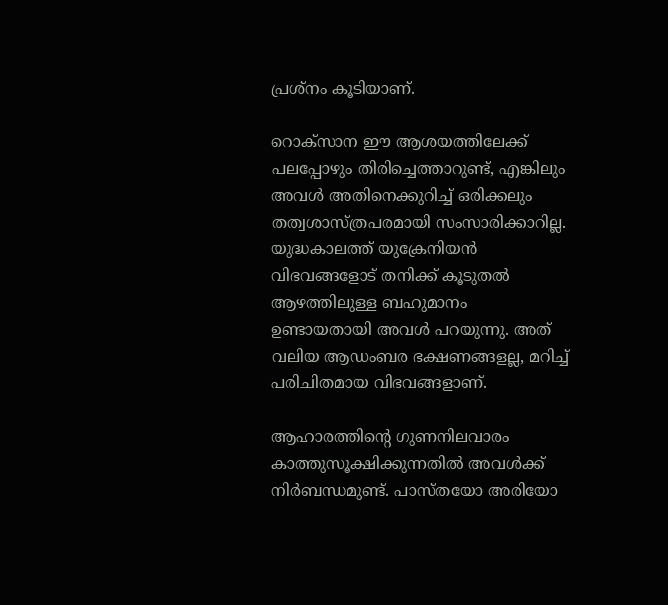പ്രശ്നം കൂടിയാണ്.

റൊക്സാന ഈ ആശയത്തിലേക്ക് പലപ്പോഴും തിരിച്ചെത്താറുണ്ട്, എങ്കിലും അവൾ അതിനെക്കുറിച്ച് ഒരിക്കലും തത്വശാസ്ത്രപരമായി സംസാരിക്കാറില്ല. യുദ്ധകാലത്ത് യുക്രേനിയൻ വിഭവങ്ങളോട് തനിക്ക് കൂടുതൽ ആഴത്തിലുള്ള ബഹുമാനം ഉണ്ടായതായി അവൾ പറയുന്നു. അത് വലിയ ആഡംബര ഭക്ഷണങ്ങളല്ല, മറിച്ച് പരിചിതമായ വിഭവങ്ങളാണ്.

ആഹാരത്തിന്റെ ഗുണനിലവാരം കാത്തുസൂക്ഷിക്കുന്നതിൽ അവൾക്ക് നിർബന്ധമുണ്ട്. പാസ്തയോ അരിയോ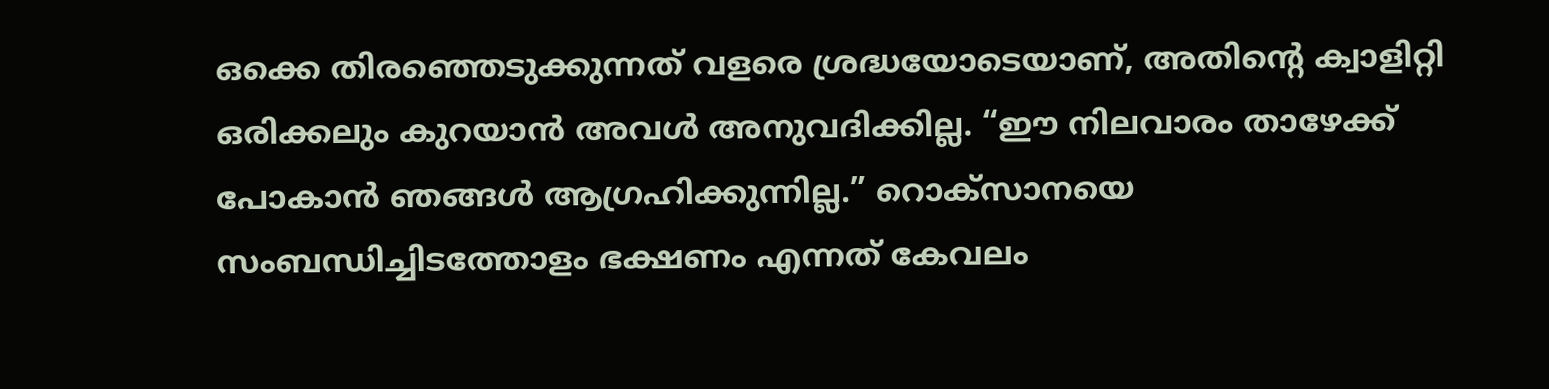ഒക്കെ തിരഞ്ഞെടുക്കുന്നത് വളരെ ശ്രദ്ധയോടെയാണ്, അതിന്റെ ക്വാളിറ്റി ഒരിക്കലും കുറയാൻ അവൾ അനുവദിക്കില്ല. “ഈ നിലവാരം താഴേക്ക് പോകാൻ ഞങ്ങൾ ആഗ്രഹിക്കുന്നില്ല.” റൊക്സാനയെ സംബന്ധിച്ചിടത്തോളം ഭക്ഷണം എന്നത് കേവലം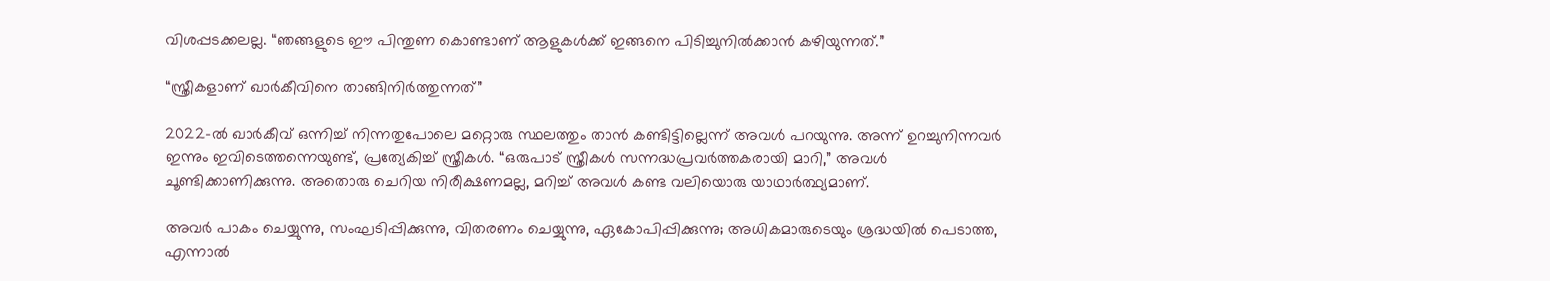വിശപ്പടക്കലല്ല. “ഞങ്ങളുടെ ഈ പിന്തുണ കൊണ്ടാണ് ആളുകൾക്ക് ഇങ്ങനെ പിടിച്ചുനിൽക്കാൻ കഴിയുന്നത്.”

“സ്ത്രീകളാണ് ഖാർകീവിനെ താങ്ങിനിർത്തുന്നത്”

2022-ൽ ഖാർകീവ് ഒന്നിച്ച് നിന്നതുപോലെ മറ്റൊരു സ്ഥലത്തും താൻ കണ്ടിട്ടില്ലെന്ന് അവൾ പറയുന്നു. അന്ന് ഉറച്ചുനിന്നവർ ഇന്നും ഇവിടെത്തന്നെയുണ്ട്, പ്രത്യേകിച്ച് സ്ത്രീകൾ. “ഒരുപാട് സ്ത്രീകൾ സന്നദ്ധപ്രവർത്തകരായി മാറി,” അവൾ ചൂണ്ടിക്കാണിക്കുന്നു. അതൊരു ചെറിയ നിരീക്ഷണമല്ല, മറിച്ച് അവൾ കണ്ട വലിയൊരു യാഥാർത്ഥ്യമാണ്.

അവർ പാകം ചെയ്യുന്നു, സംഘടിപ്പിക്കുന്നു, വിതരണം ചെയ്യുന്നു, ഏകോപിപ്പിക്കുന്നു; അധികമാരുടെയും ശ്രദ്ധയിൽ പെടാത്ത, എന്നാൽ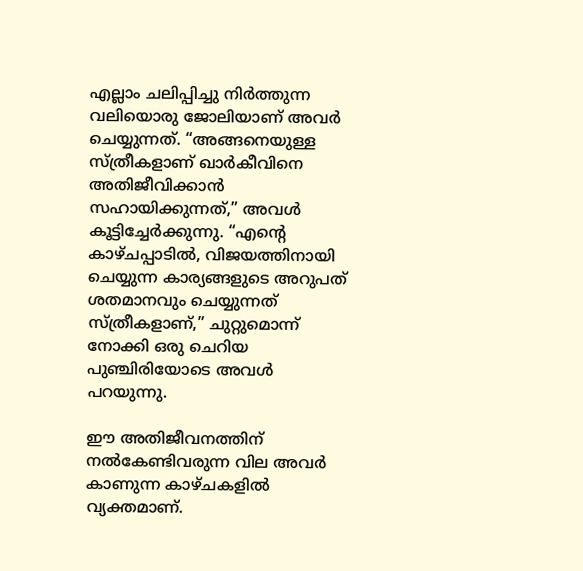എല്ലാം ചലിപ്പിച്ചു നിർത്തുന്ന വലിയൊരു ജോലിയാണ് അവർ ചെയ്യുന്നത്. “അങ്ങനെയുള്ള സ്ത്രീകളാണ് ഖാർകീവിനെ അതിജീവിക്കാൻ സഹായിക്കുന്നത്,” അവൾ കൂട്ടിച്ചേർക്കുന്നു. “എന്റെ കാഴ്ചപ്പാടിൽ, വിജയത്തിനായി ചെയ്യുന്ന കാര്യങ്ങളുടെ അറുപത് ശതമാനവും ചെയ്യുന്നത് സ്ത്രീകളാണ്,” ചുറ്റുമൊന്ന് നോക്കി ഒരു ചെറിയ പുഞ്ചിരിയോടെ അവൾ പറയുന്നു.

ഈ അതിജീവനത്തിന് നൽകേണ്ടിവരുന്ന വില അവർ കാണുന്ന കാഴ്ചകളിൽ വ്യക്തമാണ്.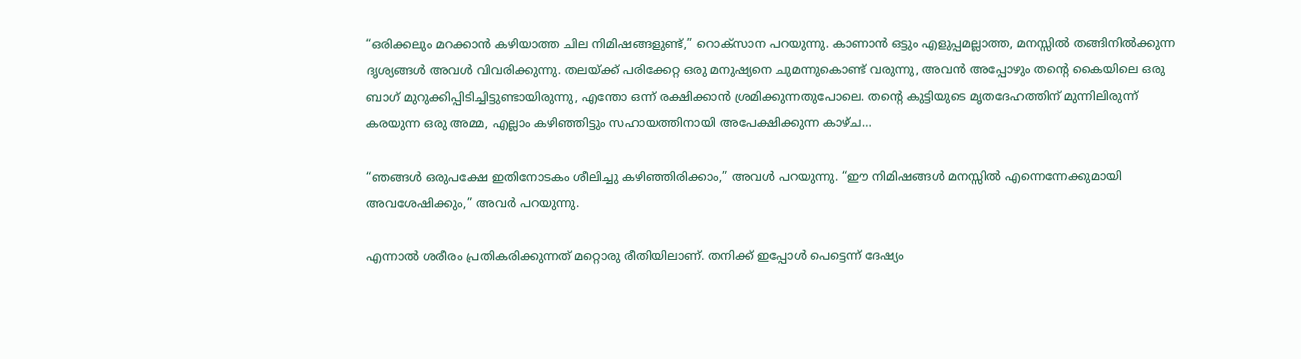“ഒരിക്കലും മറക്കാൻ കഴിയാത്ത ചില നിമിഷങ്ങളുണ്ട്,” റൊക്സാന പറയുന്നു. കാണാൻ ഒട്ടും എളുപ്പമല്ലാത്ത, മനസ്സിൽ തങ്ങിനിൽക്കുന്ന ദൃശ്യങ്ങൾ അവൾ വിവരിക്കുന്നു. തലയ്ക്ക് പരിക്കേറ്റ ഒരു മനുഷ്യനെ ചുമന്നുകൊണ്ട് വരുന്നു, അവൻ അപ്പോഴും തന്റെ കൈയിലെ ഒരു ബാഗ് മുറുക്കിപ്പിടിച്ചിട്ടുണ്ടായിരുന്നു, എന്തോ ഒന്ന് രക്ഷിക്കാൻ ശ്രമിക്കുന്നതുപോലെ. തന്റെ കുട്ടിയുടെ മൃതദേഹത്തിന് മുന്നിലിരുന്ന് കരയുന്ന ഒരു അമ്മ, എല്ലാം കഴിഞ്ഞിട്ടും സഹായത്തിനായി അപേക്ഷിക്കുന്ന കാഴ്ച…

“ഞങ്ങൾ ഒരുപക്ഷേ ഇതിനോടകം ശീലിച്ചു കഴിഞ്ഞിരിക്കാം,” അവൾ പറയുന്നു. “ഈ നിമിഷങ്ങൾ മനസ്സിൽ എന്നെന്നേക്കുമായി അവശേഷിക്കും,” അവർ പറയുന്നു.

എന്നാൽ ശരീരം പ്രതികരിക്കുന്നത് മറ്റൊരു രീതിയിലാണ്. തനിക്ക് ഇപ്പോൾ പെട്ടെന്ന് ദേഷ്യം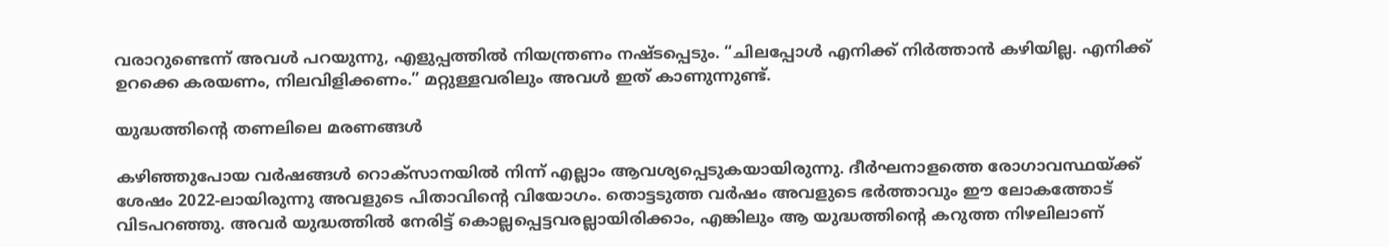വരാറുണ്ടെന്ന് അവൾ പറയുന്നു, എളുപ്പത്തിൽ നിയന്ത്രണം നഷ്ടപ്പെടും. “ചിലപ്പോൾ എനിക്ക് നിർത്താൻ കഴിയില്ല. എനിക്ക് ഉറക്കെ കരയണം, നിലവിളിക്കണം.” മറ്റുള്ളവരിലും അവൾ ഇത് കാണുന്നുണ്ട്.

യുദ്ധത്തിന്റെ തണലിലെ മരണങ്ങൾ

കഴിഞ്ഞുപോയ വർഷങ്ങൾ റൊക്സാനയിൽ നിന്ന് എല്ലാം ആവശ്യപ്പെടുകയായിരുന്നു. ദീർഘനാളത്തെ രോഗാവസ്ഥയ്ക്ക് ശേഷം 2022-ലായിരുന്നു അവളുടെ പിതാവിന്റെ വിയോഗം. തൊട്ടടുത്ത വർഷം അവളുടെ ഭർത്താവും ഈ ലോകത്തോട് വിടപറഞ്ഞു. അവർ യുദ്ധത്തിൽ നേരിട്ട് കൊല്ലപ്പെട്ടവരല്ലായിരിക്കാം, എങ്കിലും ആ യുദ്ധത്തിന്റെ കറുത്ത നിഴലിലാണ്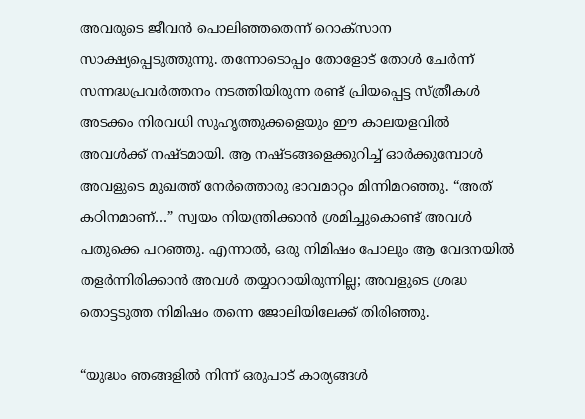അവരുടെ ജീവൻ പൊലിഞ്ഞതെന്ന് റൊക്സാന സാക്ഷ്യപ്പെടുത്തുന്നു. തന്നോടൊപ്പം തോളോട് തോൾ ചേർന്ന് സന്നദ്ധപ്രവർത്തനം നടത്തിയിരുന്ന രണ്ട് പ്രിയപ്പെട്ട സ്ത്രീകൾ അടക്കം നിരവധി സുഹൃത്തുക്കളെയും ഈ കാലയളവിൽ അവൾക്ക് നഷ്ടമായി. ആ നഷ്ടങ്ങളെക്കുറിച്ച് ഓർക്കുമ്പോൾ അവളുടെ മുഖത്ത് നേർത്തൊരു ഭാവമാറ്റം മിന്നിമറഞ്ഞു. “അത് കഠിനമാണ്…” സ്വയം നിയന്ത്രിക്കാൻ ശ്രമിച്ചുകൊണ്ട് അവൾ പതുക്കെ പറഞ്ഞു. എന്നാൽ, ഒരു നിമിഷം പോലും ആ വേദനയിൽ തളർന്നിരിക്കാൻ അവൾ തയ്യാറായിരുന്നില്ല; അവളുടെ ശ്രദ്ധ തൊട്ടടുത്ത നിമിഷം തന്നെ ജോലിയിലേക്ക് തിരിഞ്ഞു.

“യുദ്ധം ഞങ്ങളിൽ നിന്ന് ഒരുപാട് കാര്യങ്ങൾ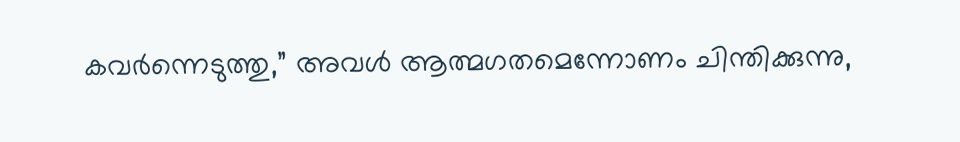കവർന്നെടുത്തു,” അവൾ ആത്മഗതമെന്നോണം ചിന്തിക്കുന്നു,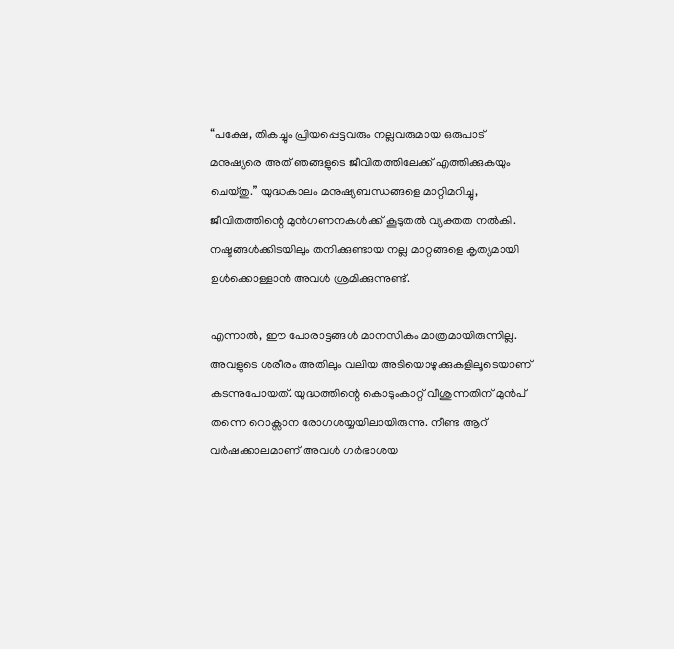“പക്ഷേ, തികച്ചും പ്രിയപ്പെട്ടവരും നല്ലവരുമായ ഒരുപാട് മനുഷ്യരെ അത് ഞങ്ങളുടെ ജീവിതത്തിലേക്ക് എത്തിക്കുകയും ചെയ്തു.” യുദ്ധകാലം മനുഷ്യബന്ധങ്ങളെ മാറ്റിമറിച്ചു, ജീവിതത്തിന്റെ മുൻഗണനകൾക്ക് കൂടുതൽ വ്യക്തത നൽകി. നഷ്ടങ്ങൾക്കിടയിലും തനിക്കുണ്ടായ നല്ല മാറ്റങ്ങളെ കൃത്യമായി ഉൾക്കൊള്ളാൻ അവൾ ശ്രമിക്കുന്നുണ്ട്.

എന്നാൽ, ഈ പോരാട്ടങ്ങൾ മാനസികം മാത്രമായിരുന്നില്ല. അവളുടെ ശരീരം അതിലും വലിയ അടിയൊഴുക്കുകളിലൂടെയാണ് കടന്നുപോയത്. യുദ്ധത്തിന്റെ കൊടുംകാറ്റ് വീശുന്നതിന് മുൻപ് തന്നെ റൊക്സാന രോഗശയ്യയിലായിരുന്നു. നീണ്ട ആറ് വർഷക്കാലമാണ് അവൾ ഗർഭാശയ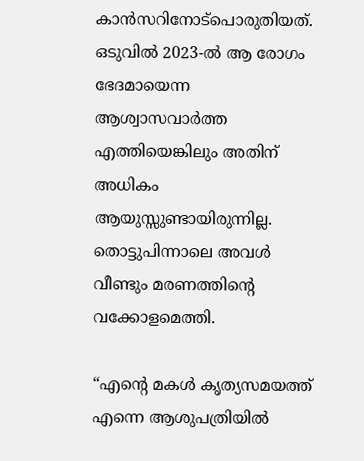കാൻസറിനോട്പൊരുതിയത്. ഒടുവിൽ 2023-ൽ ആ രോഗം ഭേദമായെന്ന ആശ്വാസവാർത്ത എത്തിയെങ്കിലും അതിന് അധികം ആയുസ്സുണ്ടായിരുന്നില്ല. തൊട്ടുപിന്നാലെ അവൾ വീണ്ടും മരണത്തിന്റെ വക്കോളമെത്തി.

“എന്റെ മകൾ കൃത്യസമയത്ത് എന്നെ ആശുപത്രിയിൽ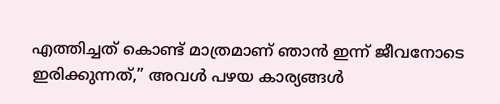എത്തിച്ചത് കൊണ്ട് മാത്രമാണ് ഞാൻ ഇന്ന് ജീവനോടെ ഇരിക്കുന്നത്,” അവൾ പഴയ കാര്യങ്ങൾ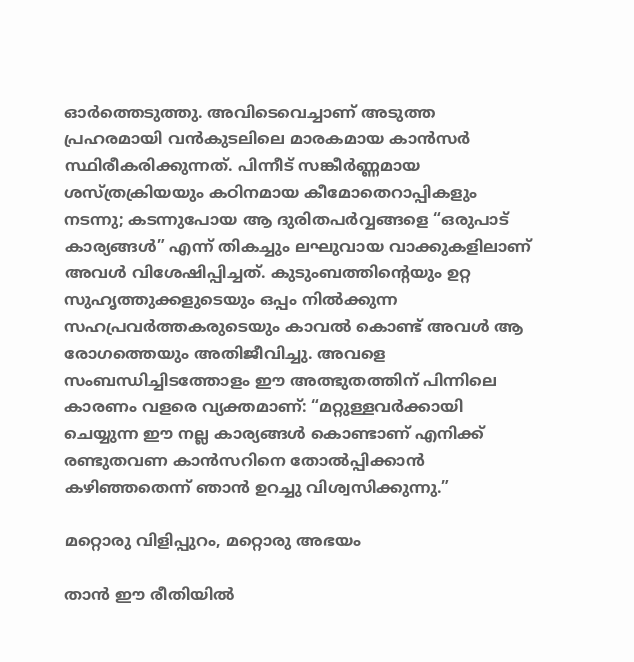ഓർത്തെടുത്തു. അവിടെവെച്ചാണ് അടുത്ത പ്രഹരമായി വൻകുടലിലെ മാരകമായ കാൻസർ സ്ഥിരീകരിക്കുന്നത്. പിന്നീട് സങ്കീർണ്ണമായ ശസ്ത്രക്രിയയും കഠിനമായ കീമോതെറാപ്പികളും നടന്നു; കടന്നുപോയ ആ ദുരിതപർവ്വങ്ങളെ “ഒരുപാട് കാര്യങ്ങൾ” എന്ന് തികച്ചും ലഘുവായ വാക്കുകളിലാണ് അവൾ വിശേഷിപ്പിച്ചത്. കുടുംബത്തിന്റെയും ഉറ്റ സുഹൃത്തുക്കളുടെയും ഒപ്പം നിൽക്കുന്ന സഹപ്രവർത്തകരുടെയും കാവൽ കൊണ്ട് അവൾ ആ രോഗത്തെയും അതിജീവിച്ചു. അവളെ സംബന്ധിച്ചിടത്തോളം ഈ അത്ഭുതത്തിന് പിന്നിലെ കാരണം വളരെ വ്യക്തമാണ്: “മറ്റുള്ളവർക്കായി ചെയ്യുന്ന ഈ നല്ല കാര്യങ്ങൾ കൊണ്ടാണ് എനിക്ക് രണ്ടുതവണ കാൻസറിനെ തോൽപ്പിക്കാൻ കഴിഞ്ഞതെന്ന് ഞാൻ ഉറച്ചു വിശ്വസിക്കുന്നു.”

മറ്റൊരു വിളിപ്പുറം, മറ്റൊരു അഭയം

താൻ ഈ രീതിയിൽ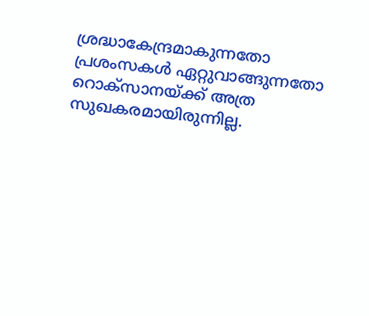ശ്രദ്ധാകേന്ദ്രമാകുന്നതോ പ്രശംസകൾ ഏറ്റുവാങ്ങുന്നതോ റൊക്സാനയ്ക്ക് അത്ര സുഖകരമായിരുന്നില്ല.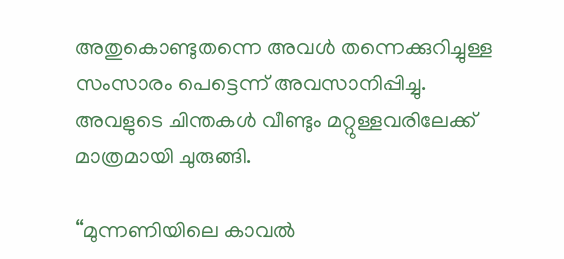അതുകൊണ്ടുതന്നെ അവൾ തന്നെക്കുറിച്ചുള്ള സംസാരം പെട്ടെന്ന് അവസാനിപ്പിച്ചു. അവളുടെ ചിന്തകൾ വീണ്ടും മറ്റുള്ളവരിലേക്ക് മാത്രമായി ചുരുങ്ങി.

“മുന്നണിയിലെ കാവൽ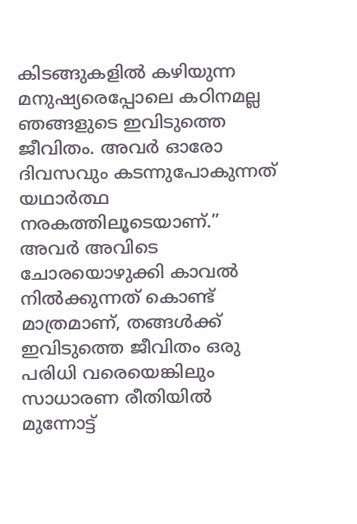കിടങ്ങുകളിൽ കഴിയുന്ന മനുഷ്യരെപ്പോലെ കഠിനമല്ല ഞങ്ങളുടെ ഇവിടുത്തെ ജീവിതം. അവർ ഓരോ ദിവസവും കടന്നുപോകുന്നത് യഥാർത്ഥ നരകത്തിലൂടെയാണ്.” അവർ അവിടെ ചോരയൊഴുക്കി കാവൽ നിൽക്കുന്നത് കൊണ്ട് മാത്രമാണ്, തങ്ങൾക്ക് ഇവിടുത്തെ ജീവിതം ഒരു പരിധി വരെയെങ്കിലും സാധാരണ രീതിയിൽ മുന്നോട്ട്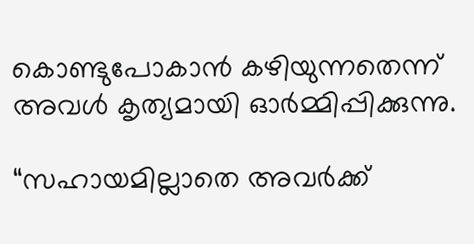കൊണ്ടുപോകാൻ കഴിയുന്നതെന്ന് അവൾ കൃത്യമായി ഓർമ്മിപ്പിക്കുന്നു.

“സഹായമില്ലാതെ അവർക്ക്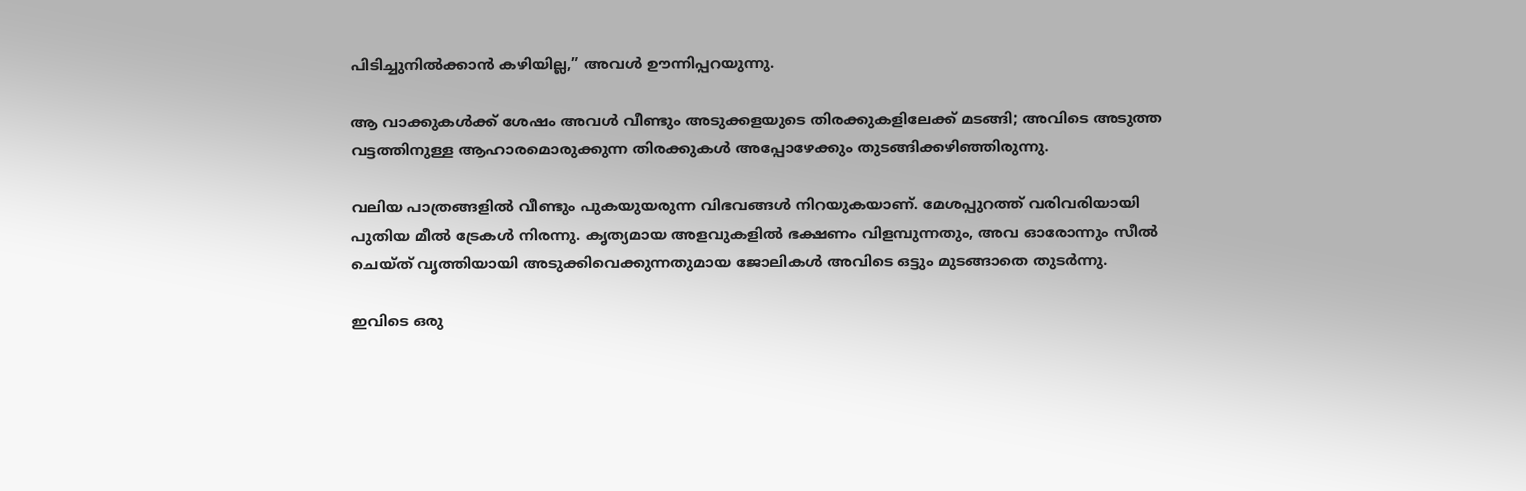പിടിച്ചുനിൽക്കാൻ കഴിയില്ല,” അവൾ ഊന്നിപ്പറയുന്നു.

ആ വാക്കുകൾക്ക് ശേഷം അവൾ വീണ്ടും അടുക്കളയുടെ തിരക്കുകളിലേക്ക് മടങ്ങി; അവിടെ അടുത്ത വട്ടത്തിനുള്ള ആഹാരമൊരുക്കുന്ന തിരക്കുകൾ അപ്പോഴേക്കും തുടങ്ങിക്കഴിഞ്ഞിരുന്നു.

വലിയ പാത്രങ്ങളിൽ വീണ്ടും പുകയുയരുന്ന വിഭവങ്ങൾ നിറയുകയാണ്. മേശപ്പുറത്ത് വരിവരിയായി പുതിയ മീൽ ട്രേകൾ നിരന്നു. കൃത്യമായ അളവുകളിൽ ഭക്ഷണം വിളമ്പുന്നതും, അവ ഓരോന്നും സീൽ ചെയ്ത് വൃത്തിയായി അടുക്കിവെക്കുന്നതുമായ ജോലികൾ അവിടെ ഒട്ടും മുടങ്ങാതെ തുടർന്നു.

ഇവിടെ ഒരു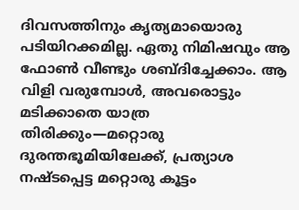ദിവസത്തിനും കൃത്യമായൊരു പടിയിറക്കമില്ല. ഏതു നിമിഷവും ആ ഫോൺ വീണ്ടും ശബ്ദിച്ചേക്കാം. ആ വിളി വരുമ്പോൾ, അവരൊട്ടും മടിക്കാതെ യാത്ര തിരിക്കും—മറ്റൊരു ദുരന്തഭൂമിയിലേക്ക്, പ്രത്യാശ നഷ്ടപ്പെട്ട മറ്റൊരു കൂട്ടം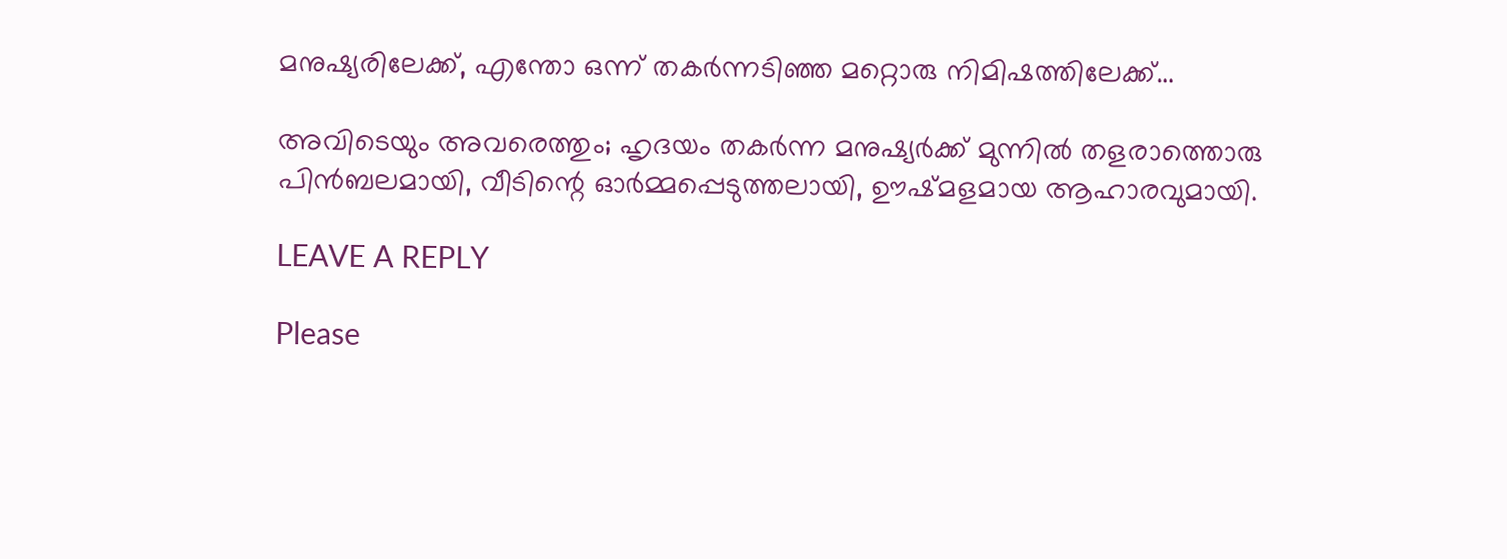മനുഷ്യരിലേക്ക്, എന്തോ ഒന്ന് തകർന്നടിഞ്ഞ മറ്റൊരു നിമിഷത്തിലേക്ക്…

അവിടെയും അവരെത്തും; ഹൃദയം തകർന്ന മനുഷ്യർക്ക് മുന്നിൽ തളരാത്തൊരു പിൻബലമായി, വീടിന്റെ ഓർമ്മപ്പെടുത്തലായി, ഊഷ്മളമായ ആഹാരവുമായി.

LEAVE A REPLY

Please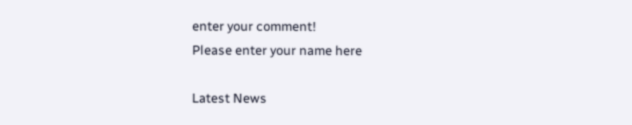enter your comment!
Please enter your name here

Latest News